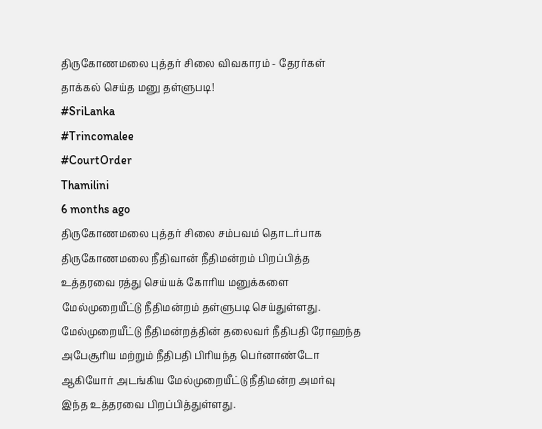திருகோணமலை புத்தர் சிலை விவகாரம் - தேரர்கள் தாக்கல் செய்த மனு தள்ளுபடி!
#SriLanka
#Trincomalee
#CourtOrder
Thamilini
6 months ago
திருகோணமலை புத்தர் சிலை சம்பவம் தொடர்பாக திருகோணமலை நீதிவான் நீதிமன்றம் பிறப்பித்த உத்தரவை ரத்து செய்யக் கோரிய மனுக்களை மேல்முறையீட்டு நீதிமன்றம் தள்ளுபடி செய்துள்ளது.
மேல்முறையீட்டு நீதிமன்றத்தின் தலைவர் நீதிபதி ரோஹந்த அபேசூரிய மற்றும் நீதிபதி பிரியந்த பெர்னாண்டோ ஆகியோர் அடங்கிய மேல்முறையீட்டு நீதிமன்ற அமர்வு இந்த உத்தரவை பிறப்பித்துள்ளது.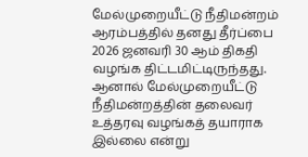மேல்முறையீட்டு நீதிமன்றம் ஆரம்பத்தில் தனது தீர்ப்பை 2026 ஜனவரி 30 ஆம் திகதி வழங்க திட்டமிட்டிருந்தது.
ஆனால் மேல்முறையீட்டு நீதிமன்றத்தின் தலைவர் உத்தரவு வழங்கத் தயாராக இல்லை என்று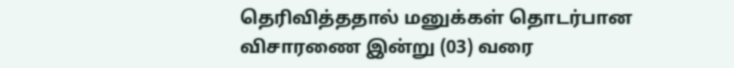தெரிவித்ததால் மனுக்கள் தொடர்பான விசாரணை இன்று (03) வரை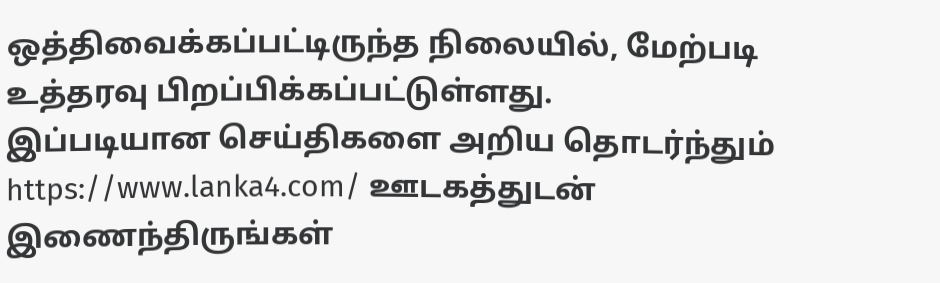ஒத்திவைக்கப்பட்டிருந்த நிலையில், மேற்படி உத்தரவு பிறப்பிக்கப்பட்டுள்ளது.
இப்படியான செய்திகளை அறிய தொடர்ந்தும் https://www.lanka4.com/ ஊடகத்துடன் இணைந்திருங்கள்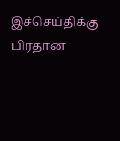இச்செய்திக்கு பிரதான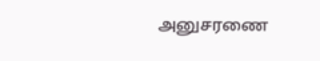அனுசரணை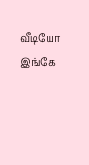வீடியோ இங்கே